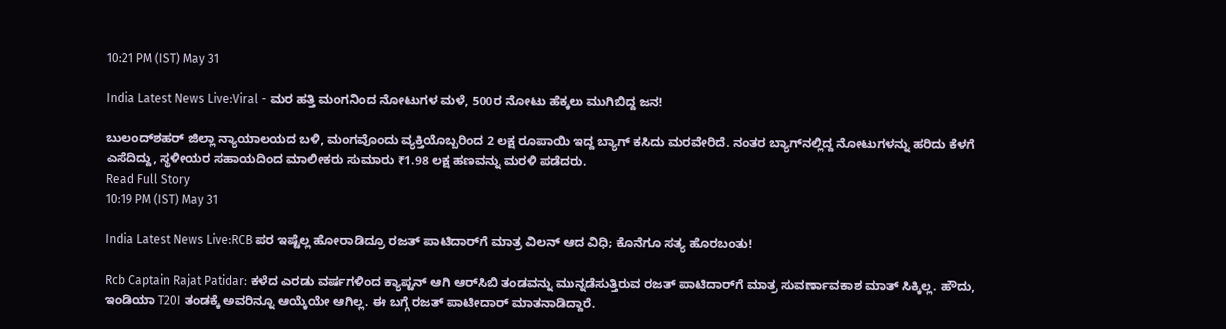10:21 PM (IST) May 31

India Latest News Live:Viral - ಮರ ಹತ್ತಿ ಮಂಗನಿಂದ ನೋಟುಗಳ ಮಳೆ, 500ರ ನೋಟು ಹೆಕ್ಕಲು ಮುಗಿಬಿದ್ದ ಜನ!

ಬುಲಂದ್‌ಶಹರ್ ಜಿಲ್ಲಾ ನ್ಯಾಯಾಲಯದ ಬಳಿ, ಮಂಗವೊಂದು ವ್ಯಕ್ತಿಯೊಬ್ಬರಿಂದ 2 ಲಕ್ಷ ರೂಪಾಯಿ ಇದ್ದ ಬ್ಯಾಗ್‌ ಕಸಿದು ಮರವೇರಿದೆ. ನಂತರ ಬ್ಯಾಗ್‌ನಲ್ಲಿದ್ದ ನೋಟುಗಳನ್ನು ಹರಿದು ಕೆಳಗೆ ಎಸೆದಿದ್ದು, ಸ್ಥಳೀಯರ ಸಹಾಯದಿಂದ ಮಾಲೀಕರು ಸುಮಾರು ₹1.98 ಲಕ್ಷ ಹಣವನ್ನು ಮರಳಿ ಪಡೆದರು.
Read Full Story
10:19 PM (IST) May 31

India Latest News Live:RCB ಪರ ಇಷ್ಟೆಲ್ಲ ಹೋರಾಡಿದ್ರೂ ರಜತ್‌ ಪಾಟಿದಾರ್‌ಗೆ ಮಾತ್ರ ವಿಲನ್‌ ಆದ ವಿಧಿ; ಕೊನೆಗೂ ಸತ್ಯ ಹೊರಬಂತು!

Rcb Captain Rajat Patidar: ಕಳೆದ ಎರಡು ವರ್ಷಗಳಿಂದ ಕ್ಯಾಪ್ಟನ್‌ ಆಗಿ ಆರ್‌ಸಿಬಿ ತಂಡವನ್ನು ಮುನ್ನಡೆಸುತ್ತಿರುವ ರಜತ್‌ ಪಾಟಿದಾರ್‌ಗೆ ಮಾತ್ರ ಸುವರ್ಣಾವಕಾಶ ಮಾತ್‌ ಸಿಕ್ಕಿಲ್ಲ. ಹೌದು, ಇಂಡಿಯಾ T20I ತಂಡಕ್ಕೆ ಅವರಿನ್ನೂ ಆಯ್ಕೆಯೇ ಆಗಿಲ್ಲ. ಈ ಬಗ್ಗೆ ರಜತ್ ಪಾಟೀದಾರ್ ಮಾತನಾಡಿದ್ದಾರೆ.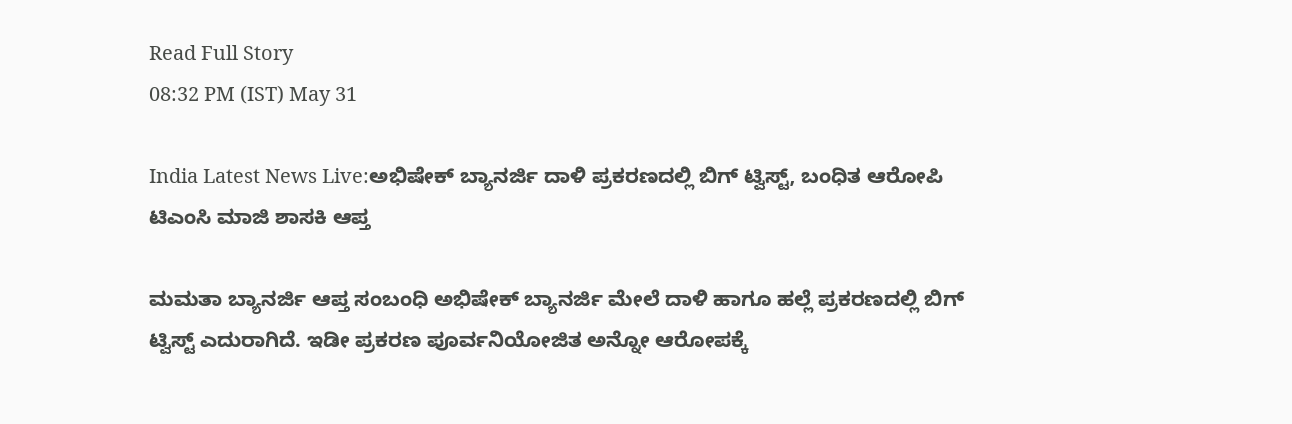Read Full Story
08:32 PM (IST) May 31

India Latest News Live:ಅಭಿಷೇಕ್ ಬ್ಯಾನರ್ಜಿ ದಾಳಿ ಪ್ರಕರಣದಲ್ಲಿ ಬಿಗ್ ಟ್ವಿಸ್ಟ್, ಬಂಧಿತ ಆರೋಪಿ ಟಿಎಂಸಿ ಮಾಜಿ ಶಾಸಕಿ ಆಪ್ತ

ಮಮತಾ ಬ್ಯಾನರ್ಜಿ ಆಪ್ತ ಸಂಬಂಧಿ ಅಭಿಷೇಕ್ ಬ್ಯಾನರ್ಜಿ ಮೇಲೆ ದಾಳಿ ಹಾಗೂ ಹಲ್ಲೆ ಪ್ರಕರಣದಲ್ಲಿ ಬಿಗ್ ಟ್ವಿಸ್ಟ್ ಎದುರಾಗಿದೆ. ಇಡೀ ಪ್ರಕರಣ ಪೂರ್ವನಿಯೋಜಿತ ಅನ್ನೋ ಆರೋಪಕ್ಕೆ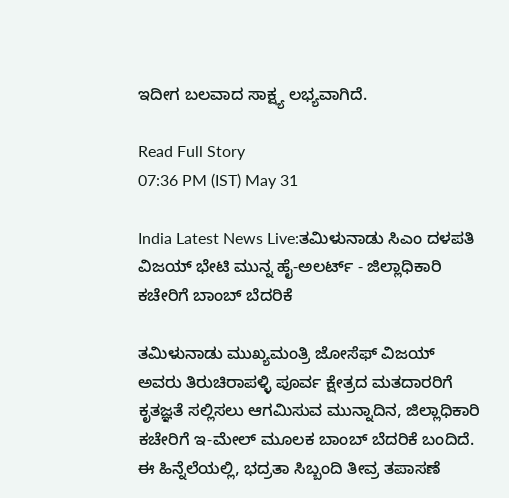ಇದೀಗ ಬಲವಾದ ಸಾಕ್ಷ್ಯ ಲಭ್ಯವಾಗಿದೆ.

Read Full Story
07:36 PM (IST) May 31

India Latest News Live:ತಮಿಳುನಾಡು ಸಿಎಂ ದಳಪತಿ ವಿಜಯ್ ಭೇಟಿ ಮುನ್ನ ಹೈ-ಅಲರ್ಟ್ - ಜಿಲ್ಲಾಧಿಕಾರಿ ಕಚೇರಿಗೆ ಬಾಂಬ್ ಬೆದರಿಕೆ

ತಮಿಳುನಾಡು ಮುಖ್ಯಮಂತ್ರಿ ಜೋಸೆಫ್ ವಿಜಯ್ ಅವರು ತಿರುಚಿರಾಪಳ್ಳಿ ಪೂರ್ವ ಕ್ಷೇತ್ರದ ಮತದಾರರಿಗೆ ಕೃತಜ್ಞತೆ ಸಲ್ಲಿಸಲು ಆಗಮಿಸುವ ಮುನ್ನಾದಿನ, ಜಿಲ್ಲಾಧಿಕಾರಿ ಕಚೇರಿಗೆ ಇ-ಮೇಲ್ ಮೂಲಕ ಬಾಂಬ್ ಬೆದರಿಕೆ ಬಂದಿದೆ. ಈ ಹಿನ್ನೆಲೆಯಲ್ಲಿ, ಭದ್ರತಾ ಸಿಬ್ಬಂದಿ ತೀವ್ರ ತಪಾಸಣೆ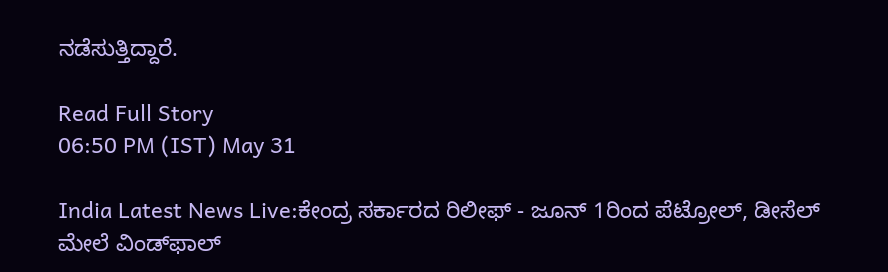ನಡೆಸುತ್ತಿದ್ದಾರೆ.

Read Full Story
06:50 PM (IST) May 31

India Latest News Live:ಕೇಂದ್ರ ಸರ್ಕಾರದ ರಿಲೀಫ್‌ - ಜೂನ್‌ 1ರಿಂದ ಪೆಟ್ರೋಲ್, ಡೀಸೆಲ್ ಮೇಲೆ ವಿಂಡ್‌ಫಾಲ್‌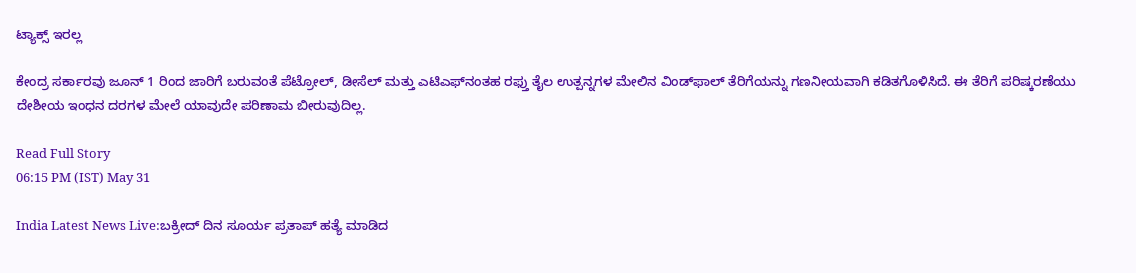ಟ್ಯಾಕ್ಸ್‌ ಇರಲ್ಲ

ಕೇಂದ್ರ ಸರ್ಕಾರವು ಜೂನ್ 1 ರಿಂದ ಜಾರಿಗೆ ಬರುವಂತೆ ಪೆಟ್ರೋಲ್, ಡೀಸೆಲ್ ಮತ್ತು ಎಟಿಎಫ್‌ನಂತಹ ರಫ್ತು ತೈಲ ಉತ್ಪನ್ನಗಳ ಮೇಲಿನ ವಿಂಡ್‌ಫಾಲ್ ತೆರಿಗೆಯನ್ನು ಗಣನೀಯವಾಗಿ ಕಡಿತಗೊಳಿಸಿದೆ. ಈ ತೆರಿಗೆ ಪರಿಷ್ಕರಣೆಯು ದೇಶೀಯ ಇಂಧನ ದರಗಳ ಮೇಲೆ ಯಾವುದೇ ಪರಿಣಾಮ ಬೀರುವುದಿಲ್ಲ.

Read Full Story
06:15 PM (IST) May 31

India Latest News Live:ಬಕ್ರೀದ್ ದಿನ ಸೂರ್ಯ ಪ್ರತಾಪ್ ಹತ್ಯೆ ಮಾಡಿದ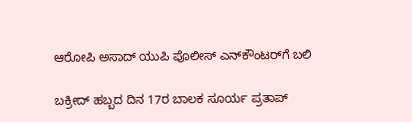ಆರೋಪಿ ಅಸಾದ್ ಯುಪಿ ಪೊಲೀಸ್ ಎನ್‌ಕೌಂಟರ್‌ಗೆ ಬಲಿ

ಬಕ್ರೀದ್ ಹಬ್ಬದ ದಿನ 17ರ ಬಾಲಕ ಸೂರ್ಯ ಪ್ರತಾಪ್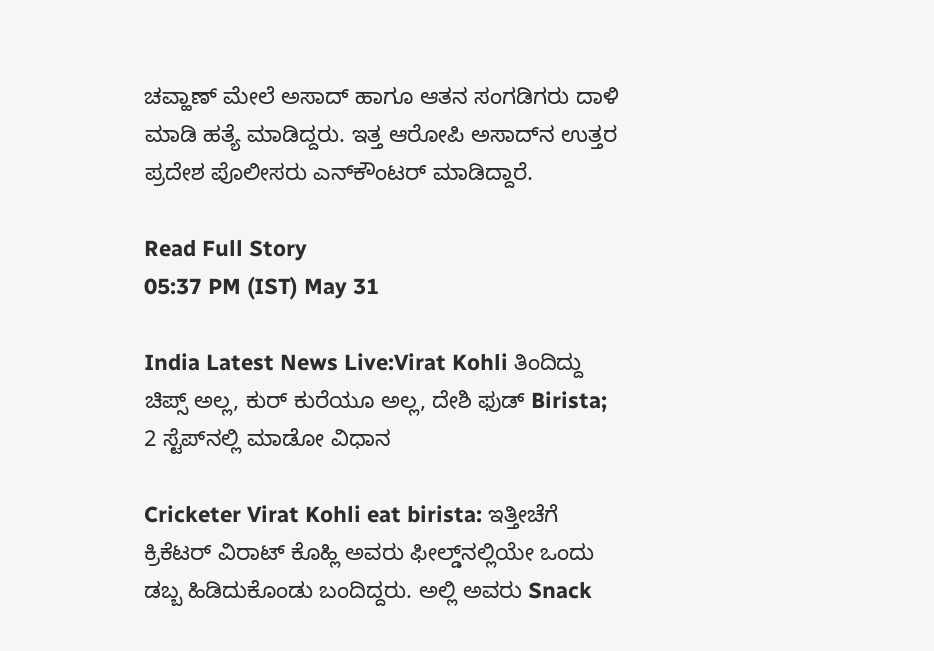ಚವ್ಹಾಣ್ ಮೇಲೆ ಅಸಾದ್ ಹಾಗೂ ಆತನ ಸಂಗಡಿಗರು ದಾಳಿ ಮಾಡಿ ಹತ್ಯೆ ಮಾಡಿದ್ದರು. ಇತ್ತ ಆರೋಪಿ ಅಸಾದ್‌ನ ಉತ್ತರ ಪ್ರದೇಶ ಪೊಲೀಸರು ಎನ್‌ಕೌಂಟರ್ ಮಾಡಿದ್ದಾರೆ.

Read Full Story
05:37 PM (IST) May 31

India Latest News Live:Virat Kohli ತಿಂದಿದ್ದು ಚಿಪ್ಸ್‌ ಅಲ್ಲ, ಕುರ್‌ ಕುರೆಯೂ ಅಲ್ಲ, ದೇಶಿ ಫುಡ್‌ Birista; 2 ಸ್ಟೆಪ್‌ನಲ್ಲಿ ಮಾಡೋ ವಿಧಾನ

Cricketer Virat Kohli eat birista: ಇತ್ತೀಚೆಗೆ ಕ್ರಿಕೆಟರ್‌ ವಿರಾಟ್‌ ಕೊಹ್ಲಿ ಅವರು ಫೀಲ್ಡ್‌ನಲ್ಲಿಯೇ ಒಂದು ಡಬ್ಬ ಹಿಡಿದುಕೊಂಡು ಬಂದಿದ್ದರು. ಅಲ್ಲಿ ಅವರು Snack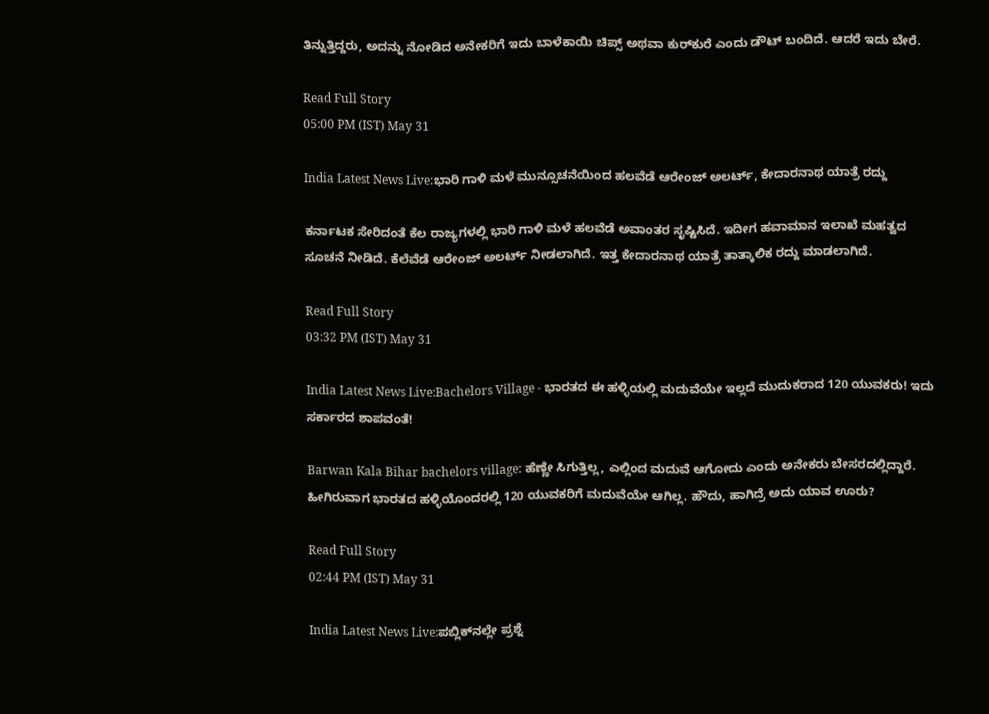ತಿನ್ನುತ್ತಿದ್ದರು, ಅದನ್ನು ನೋಡಿದ ಅನೇಕರಿಗೆ ಇದು ಬಾಳೆಕಾಯಿ ಚಿಪ್ಸ್‌ ಅಥವಾ ಕುರ್‌ಕುರೆ ಎಂದು ಡೌಟ್‌ ಬಂದಿದೆ. ಆದರೆ ಇದು ಬೇರೆ.

Read Full Story
05:00 PM (IST) May 31

India Latest News Live:ಭಾರಿ ಗಾಳಿ ಮಳೆ ಮುನ್ಸೂಚನೆಯಿಂದ ಹಲವೆಡೆ ಆರೇಂಜ್ ಅಲರ್ಟ್, ಕೇದಾರನಾಥ ಯಾತ್ರೆ ರದ್ದು

ಕರ್ನಾಟಕ ಸೇರಿದಂತೆ ಕೆಲ ರಾಜ್ಯಗಳಲ್ಲಿ ಭಾರಿ ಗಾಳಿ ಮಳೆ ಹಲವೆಡೆ ಅವಾಂತರ ಸೃಷ್ಟಿಸಿದೆ. ಇದೀಗ ಹವಾಮಾನ ಇಲಾಖೆ ಮಹತ್ವದ ಸೂಚನೆ ನೀಡಿದೆ. ಕೆಲೆವೆಡೆ ಆರೇಂಜ್ ಅಲರ್ಟ್ ನೀಡಲಾಗಿದೆ. ಇತ್ತ ಕೇದಾರನಾಥ ಯಾತ್ರೆ ತಾತ್ಕಾಲಿಕ ರದ್ದು ಮಾಡಲಾಗಿದೆ.

Read Full Story
03:32 PM (IST) May 31

India Latest News Live:Bachelors Village - ಭಾರತದ ಈ ಹಳ್ಳಿಯಲ್ಲಿ ಮದುವೆಯೇ ಇಲ್ಲದೆ ಮುದುಕರಾದ 120 ಯುವಕರು! ಇದು ಸರ್ಕಾರದ ಶಾಪವಂತೆ!

Barwan Kala Bihar bachelors village: ಹೆಣ್ಣೇ ಸಿಗುತ್ತಿಲ್ಲ, ಎಲ್ಲಿಂದ ಮದುವೆ ಆಗೋದು ಎಂದು ಅನೇಕರು ಬೇಸರದಲ್ಲಿದ್ದಾರೆ. ಹೀಗಿರುವಾಗ ಭಾರತದ ಹಳ್ಳಿಯೊಂದರಲ್ಲಿ 120 ಯುವಕರಿಗೆ ಮದುವೆಯೇ ಆಗಿಲ್ಲ. ಹೌದು, ಹಾಗಿದ್ರೆ ಅದು ಯಾವ ಊರು?

Read Full Story
02:44 PM (IST) May 31

India Latest News Live:ಪಬ್ಲಿಕ್‌ನಲ್ಲೇ ಪ್ರಶ್ನೆ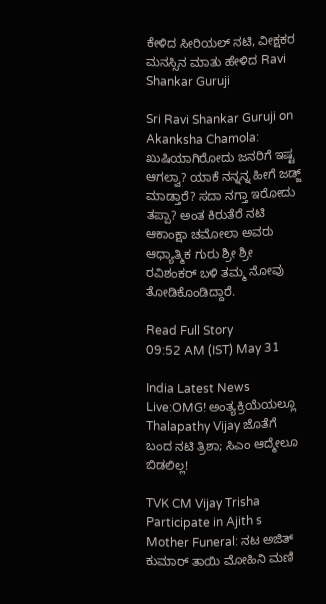ಕೇಳಿದ ಸೀರಿಯಲ್ ನಟಿ, ವೀಕ್ಷಕರ ಮನಸ್ಸಿನ ಮಾತು ಹೇಳಿದ Ravi Shankar Guruji

Sri Ravi Shankar Guruji on Akanksha Chamola: ಖುಷಿಯಾಗಿರೋದು ಜನರಿಗೆ ಇಷ್ಟ ಆಗಲ್ವಾ? ಯಾಕೆ ನನ್ನನ್ನ ಹೀಗೆ ಜಡ್ಜ್ ಮಾಡ್ತಾರೆ? ಸದಾ ನಗ್ತಾ ಇರೋದು ತಪ್ಪಾ? ಅಂತ ಕಿರುತೆರೆ ನಟಿ ಆಕಾಂಕ್ಷಾ ಚಮೋಲಾ ಅವರು ಆಧ್ಯಾತ್ಮಿಕ ಗುರು ಶ್ರೀ ಶ್ರೀ ರವಿಶಂಕರ್ ಬಳಿ ತಮ್ಮ ನೋವು ತೋಡಿಕೊಂಡಿದ್ದಾರೆ.

Read Full Story
09:52 AM (IST) May 31

India Latest News Live:OMG! ಅಂತ್ಯಕ್ರಿಯೆಯಲ್ಲೂ Thalapathy Vijay ಜೊತೆಗೆ ಬಂದ ನಟಿ ತ್ರಿಶಾ; ಸಿಎಂ ಆದ್ಮೇಲೂ ಬಿಡಲಿಲ್ಲ!

TVK CM Vijay Trisha Participate in Ajith s Mother Funeral: ನಟ ಅಜಿತ್ ಕುಮಾರ್ ತಾಯಿ ಮೋಹಿನಿ ಮಣಿ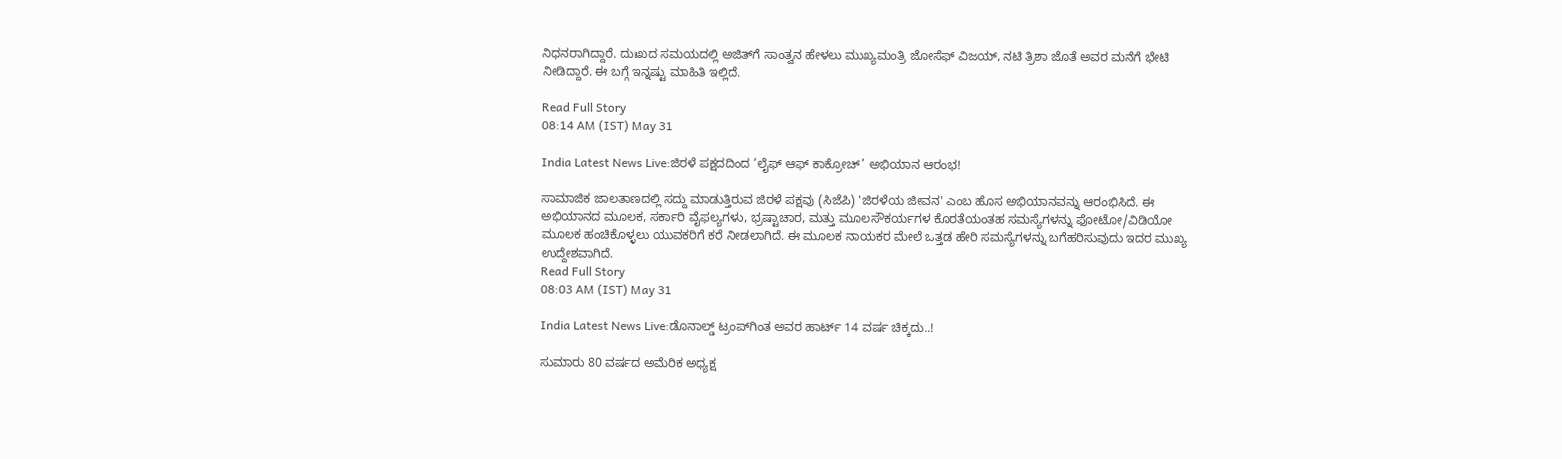ನಿಧನರಾಗಿದ್ದಾರೆ. ದುಃಖದ ಸಮಯದಲ್ಲಿ ಅಜಿತ್‌ಗೆ ಸಾಂತ್ವನ ಹೇಳಲು ಮುಖ್ಯಮಂತ್ರಿ ಜೋಸೆಫ್ ವಿಜಯ್, ನಟಿ ತ್ರಿಶಾ ಜೊತೆ ಅವರ ಮನೆಗೆ ಭೇಟಿ ನೀಡಿದ್ದಾರೆ. ಈ ಬಗ್ಗೆ ಇನ್ನಷ್ಟು ಮಾಹಿತಿ ಇಲ್ಲಿದೆ.

Read Full Story
08:14 AM (IST) May 31

India Latest News Live:ಜಿರಳೆ ಪಕ್ಷದದಿಂದ ‘ಲೈಫ್‌ ಆಫ್‌ ಕಾಕ್ರೋಚ್‌’ ಅಭಿಯಾನ ಆರಂಭ!

ಸಾಮಾಜಿಕ ಜಾಲತಾಣದಲ್ಲಿ ಸದ್ದು ಮಾಡುತ್ತಿರುವ ಜಿರಳೆ ಪಕ್ಷವು (ಸಿಜೆಪಿ) 'ಜಿರಳೆಯ ಜೀವನ' ಎಂಬ ಹೊಸ ಅಭಿಯಾನವನ್ನು ಆರಂಭಿಸಿದೆ. ಈ ಅಭಿಯಾನದ ಮೂಲಕ, ಸರ್ಕಾರಿ ವೈಫಲ್ಯಗಳು, ಭ್ರಷ್ಟಾಚಾರ, ಮತ್ತು ಮೂಲಸೌಕರ್ಯಗಳ ಕೊರತೆಯಂತಹ ಸಮಸ್ಯೆಗಳನ್ನು ಫೋಟೋ/ವಿಡಿಯೋ ಮೂಲಕ ಹಂಚಿಕೊಳ್ಳಲು ಯುವಕರಿಗೆ ಕರೆ ನೀಡಲಾಗಿದೆ. ಈ ಮೂಲಕ ನಾಯಕರ ಮೇಲೆ ಒತ್ತಡ ಹೇರಿ ಸಮಸ್ಯೆಗಳನ್ನು ಬಗೆಹರಿಸುವುದು ಇದರ ಮುಖ್ಯ ಉದ್ದೇಶವಾಗಿದೆ.
Read Full Story
08:03 AM (IST) May 31

India Latest News Live:ಡೊನಾಲ್ಡ್ ಟ್ರಂಪ್‌ಗಿಂತ ಅವರ ಹಾರ್ಟ್‌ 14 ವರ್ಷ ಚಿಕ್ಕದು..!

ಸುಮಾರು 80 ವರ್ಷದ ಅಮೆರಿಕ ಅಧ್ಯಕ್ಷ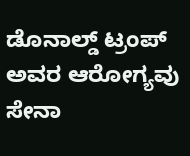ಡೊನಾಲ್ಡ್‌ ಟ್ರಂಪ್‌ ಅವರ ಆರೋಗ್ಯವು ಸೇನಾ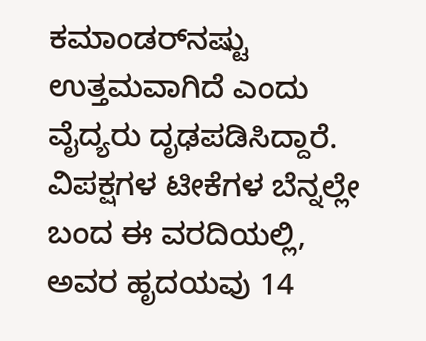ಕಮಾಂಡರ್‌ನಷ್ಟು ಉತ್ತಮವಾಗಿದೆ ಎಂದು ವೈದ್ಯರು ದೃಢಪಡಿಸಿದ್ದಾರೆ. ವಿಪಕ್ಷಗಳ ಟೀಕೆಗಳ ಬೆನ್ನಲ್ಲೇ ಬಂದ ಈ ವರದಿಯಲ್ಲಿ, ಅವರ ಹೃದಯವು 14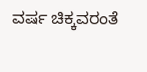ವರ್ಷ ಚಿಕ್ಕವರಂತೆ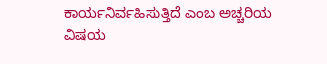ಕಾರ್ಯನಿರ್ವಹಿಸುತ್ತಿದೆ ಎಂಬ ಅಚ್ಚರಿಯ ವಿಷಯ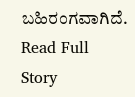ಬಹಿರಂಗವಾಗಿದೆ.
Read Full Story